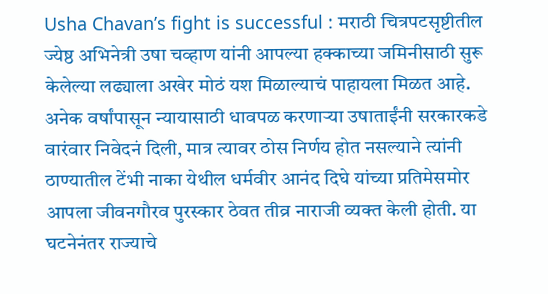Usha Chavan’s fight is successful : मराठी चित्रपटसृष्टीतील ज्येष्ठ अभिनेत्री उषा चव्हाण यांनी आपल्या हक्काच्या जमिनीसाठी सुरू केलेल्या लढ्याला अखेर मोठं यश मिळाल्याचं पाहायला मिळत आहे. अनेक वर्षांपासून न्यायासाठी धावपळ करणाऱ्या उषाताईंनी सरकारकडे वारंवार निवेदनं दिली, मात्र त्यावर ठोस निर्णय होत नसल्याने त्यांनी ठाण्यातील टेंभी नाका येथील धर्मवीर आनंद दिघे यांच्या प्रतिमेसमोर आपला जीवनगौरव पुरस्कार ठेवत तीव्र नाराजी व्यक्त केली होती. या घटनेनंतर राज्याचे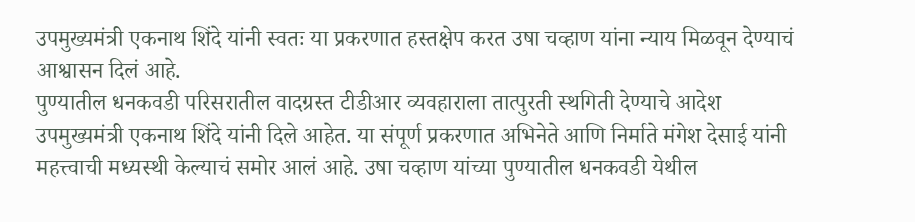उपमुख्यमंत्री एकनाथ शिंदे यांनी स्वतः या प्रकरणात हस्तक्षेप करत उषा चव्हाण यांना न्याय मिळवून देण्याचं आश्वासन दिलं आहे.
पुण्यातील धनकवडी परिसरातील वादग्रस्त टीडीआर व्यवहाराला तात्पुरती स्थगिती देण्याचे आदेश उपमुख्यमंत्री एकनाथ शिंदे यांनी दिले आहेत. या संपूर्ण प्रकरणात अभिनेते आणि निर्माते मंगेश देसाई यांनी महत्त्वाची मध्यस्थी केल्याचं समोर आलं आहे. उषा चव्हाण यांच्या पुण्यातील धनकवडी येथील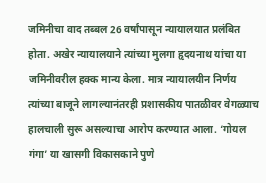जमिनीचा वाद तब्बल 26 वर्षांपासून न्यायालयात प्रलंबित होता. अखेर न्यायालयाने त्यांच्या मुलगा हृदयनाथ यांचा या जमिनीवरील हक्क मान्य केला. मात्र न्यायालयीन निर्णय त्यांच्या बाजूने लागल्यानंतरही प्रशासकीय पातळीवर वेगळ्याच हालचाली सुरू असल्याचा आरोप करण्यात आला. ‘गोयल गंगा’ या खासगी विकासकाने पुणे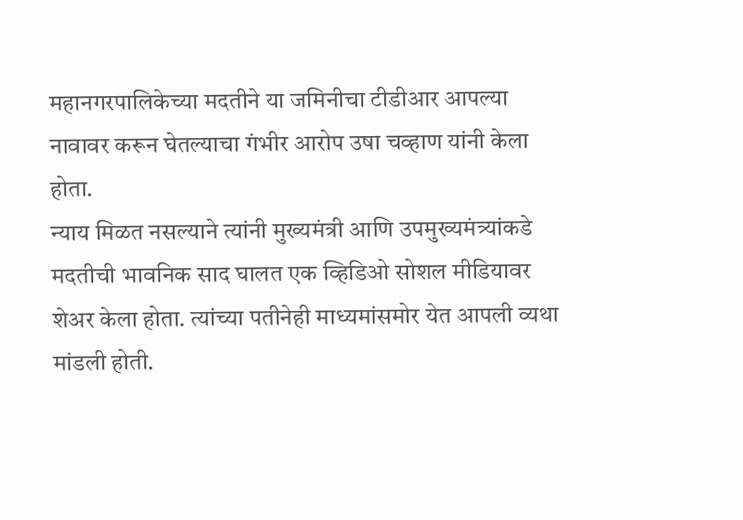महानगरपालिकेच्या मदतीने या जमिनीचा टीडीआर आपल्या नावावर करून घेतल्याचा गंभीर आरोप उषा चव्हाण यांनी केला होता.
न्याय मिळत नसल्याने त्यांनी मुख्यमंत्री आणि उपमुख्यमंत्र्यांकडे मदतीची भावनिक साद घालत एक व्हिडिओ सोशल मीडियावर शेअर केला होता. त्यांच्या पतीनेही माध्यमांसमोर येत आपली व्यथा मांडली होती.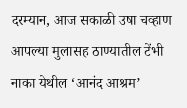दरम्यान, आज सकाळी उषा चव्हाण आपल्या मुलासह ठाण्यातील टेंभी नाका येथील ‘आनंद आश्रम’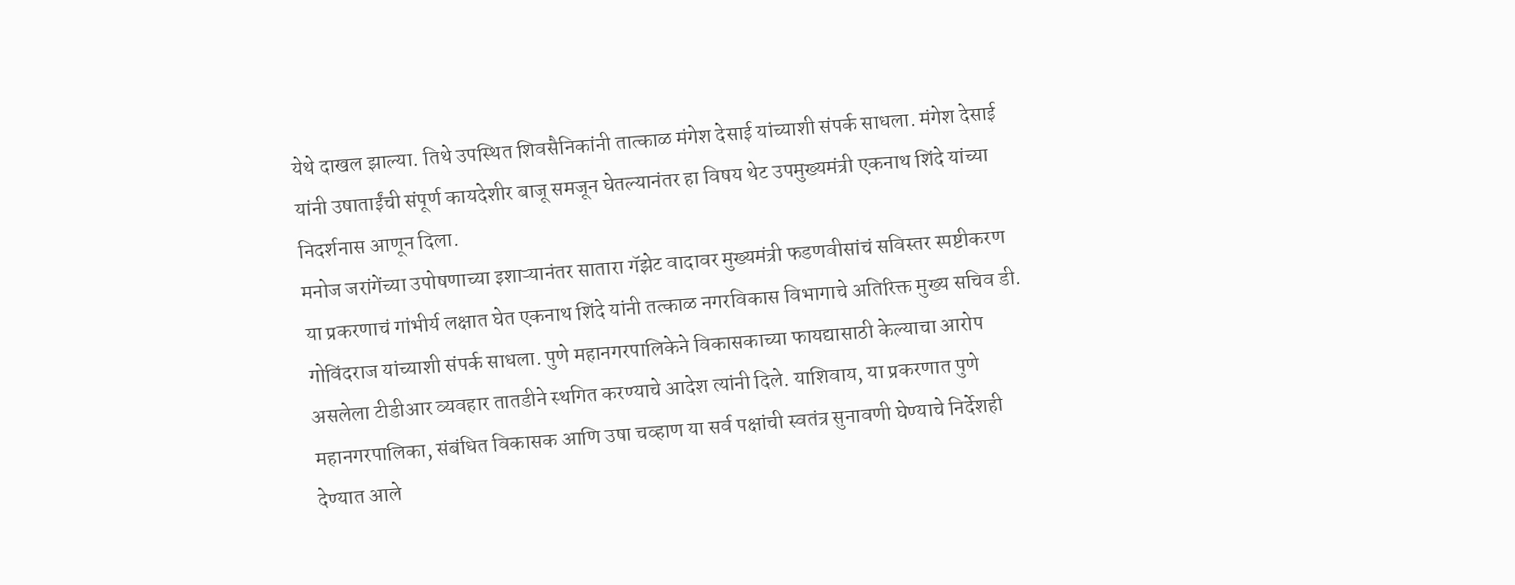येथे दाखल झाल्या. तिथे उपस्थित शिवसैनिकांनी तात्काळ मंगेश देसाई यांच्याशी संपर्क साधला. मंगेश देसाई यांनी उषाताईंची संपूर्ण कायदेशीर बाजू समजून घेतल्यानंतर हा विषय थेट उपमुख्यमंत्री एकनाथ शिंदे यांच्या निदर्शनास आणून दिला.
मनोज जरांगेंच्या उपोषणाच्या इशाऱ्यानंतर सातारा गॅझेट वादावर मुख्यमंत्री फडणवीसांचं सविस्तर स्पष्टीकरण
या प्रकरणाचं गांभीर्य लक्षात घेत एकनाथ शिंदे यांनी तत्काळ नगरविकास विभागाचे अतिरिक्त मुख्य सचिव डी. गोविंदराज यांच्याशी संपर्क साधला. पुणे महानगरपालिकेने विकासकाच्या फायद्यासाठी केल्याचा आरोप असलेला टीडीआर व्यवहार तातडीने स्थगित करण्याचे आदेश त्यांनी दिले. याशिवाय, या प्रकरणात पुणे महानगरपालिका, संबंधित विकासक आणि उषा चव्हाण या सर्व पक्षांची स्वतंत्र सुनावणी घेण्याचे निर्देशही देण्यात आले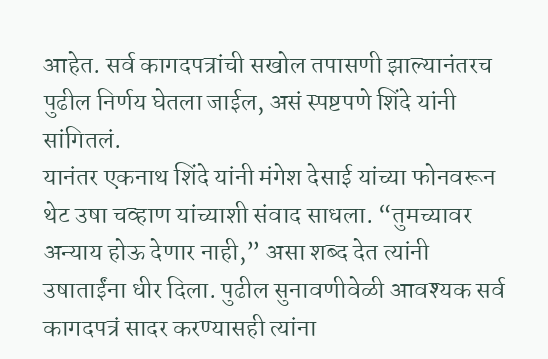आहेत. सर्व कागदपत्रांची सखोल तपासणी झाल्यानंतरच पुढील निर्णय घेतला जाईल, असं स्पष्टपणे शिंदे यांनी सांगितलं.
यानंतर एकनाथ शिंदे यांनी मंगेश देसाई यांच्या फोनवरून थेट उषा चव्हाण यांच्याशी संवाद साधला. “तुमच्यावर अन्याय होऊ देणार नाही,” असा शब्द देत त्यांनी उषाताईंना धीर दिला. पुढील सुनावणीवेळी आवश्यक सर्व कागदपत्रं सादर करण्यासही त्यांना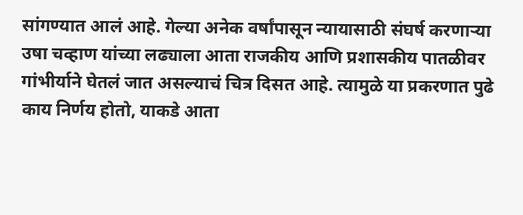सांगण्यात आलं आहे. गेल्या अनेक वर्षांपासून न्यायासाठी संघर्ष करणाऱ्या उषा चव्हाण यांच्या लढ्याला आता राजकीय आणि प्रशासकीय पातळीवर गांभीर्याने घेतलं जात असल्याचं चित्र दिसत आहे. त्यामुळे या प्रकरणात पुढे काय निर्णय होतो, याकडे आता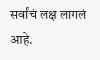सर्वांचं लक्ष लागलं आहे.